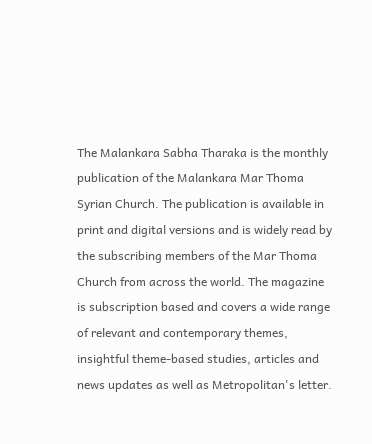The Malankara Sabha Tharaka is the monthly publication of the Malankara Mar Thoma Syrian Church. The publication is available in print and digital versions and is widely read by the subscribing members of the Mar Thoma Church from across the world. The magazine is subscription based and covers a wide range of relevant and contemporary themes, insightful theme-based studies, articles and news updates as well as Metropolitan's letter.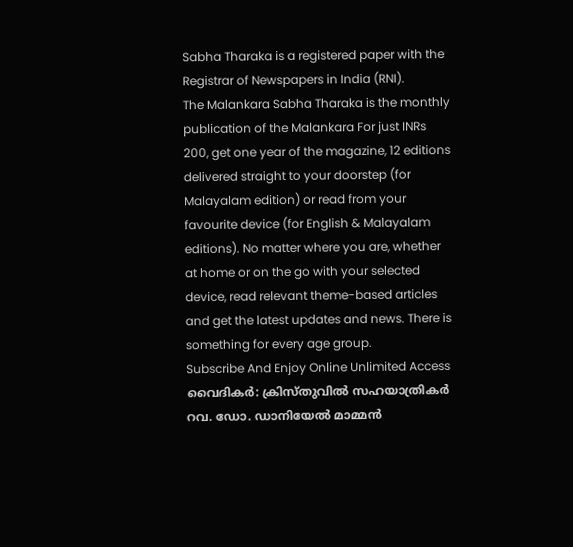Sabha Tharaka is a registered paper with the Registrar of Newspapers in India (RNI).
The Malankara Sabha Tharaka is the monthly publication of the Malankara For just INRs 200, get one year of the magazine, 12 editions delivered straight to your doorstep (for Malayalam edition) or read from your favourite device (for English & Malayalam editions). No matter where you are, whether at home or on the go with your selected device, read relevant theme-based articles and get the latest updates and news. There is something for every age group.
Subscribe And Enjoy Online Unlimited Access
വൈദികർ: ക്രിസ്തുവിൽ സഹയാത്രികർ
റവ. ഡോ. ഡാനിയേൽ മാമ്മൻ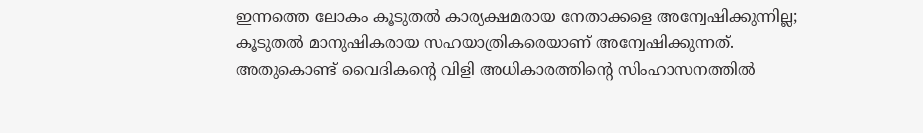ഇന്നത്തെ ലോകം കൂടുതൽ കാര്യക്ഷമരായ നേതാക്കളെ അന്വേഷിക്കുന്നില്ല; കൂടുതൽ മാനുഷികരായ സഹയാത്രികരെയാണ് അന്വേഷിക്കുന്നത്. അതുകൊണ്ട് വൈദികൻ്റെ വിളി അധികാരത്തിന്റെ സിംഹാസനത്തിൽ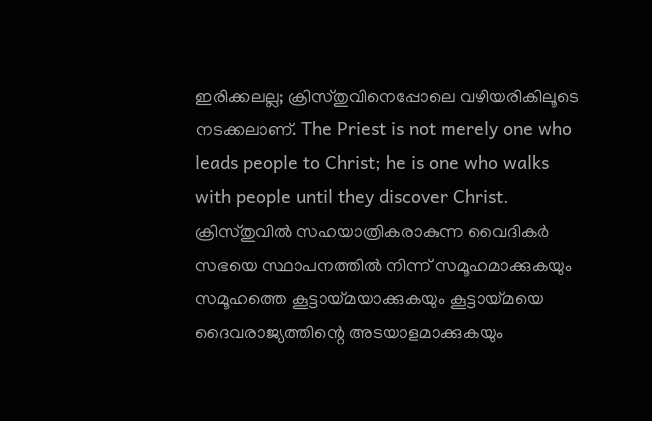ഇരിക്കലല്ല; ക്രിസ്തുവിനെപ്പോലെ വഴിയരികിലൂടെ നടക്കലാണ്. The Priest is not merely one who leads people to Christ; he is one who walks with people until they discover Christ. ക്രിസ്തുവിൽ സഹയാത്രികരാകുന്ന വൈദികർ സഭയെ സ്ഥാപനത്തിൽ നിന്ന് സമൂഹമാക്കുകയും സമൂഹത്തെ കൂട്ടായ്മയാക്കുകയും കൂട്ടായ്മയെ ദൈവരാജ്യത്തിന്റെ അടയാളമാക്കുകയും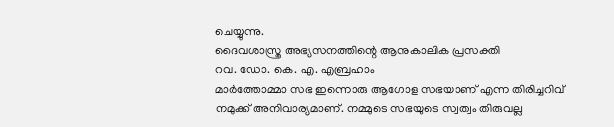ചെയ്യുന്നു.
ദൈവശാസ്ത്ര അഭ്യസനത്തിന്റെ ആനുകാലിക പ്രസക്തി
റവ. ഡോ. കെ. എ. എബ്രഹാം
മാർത്തോമ്മാ സഭ ഇന്നൊരു ആഗോള സഭയാണ് എന്ന തിരിച്ചറിവ് നമുക്ക് അനിവാര്യമാണ്. നമ്മുടെ സഭയുടെ സ്വത്വം തിരുവല്ല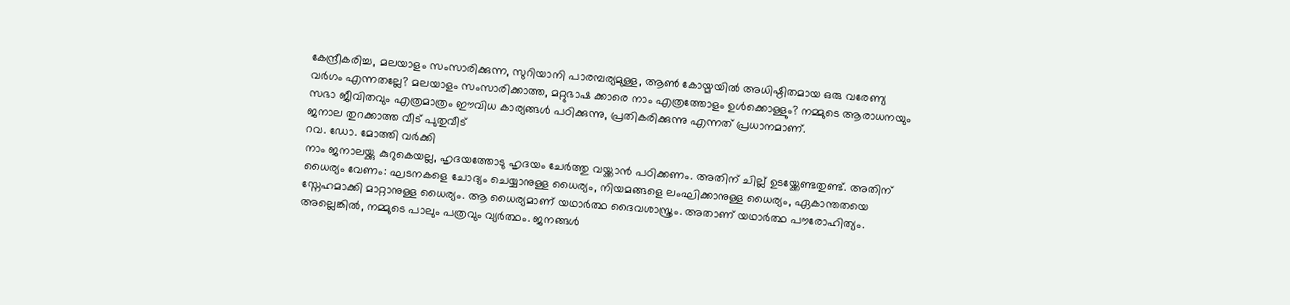കേന്ദ്രീകരിച്ച, മലയാളം സംസാരിക്കുന്ന, സുറിയാനി പാരമ്പര്യമുള്ള, ആൺ കോയ്മയിൽ അധിഷ്ഠിതമായ ഒരു വരേണ്യ വർഗം എന്നതല്ലേ? മലയാളം സംസാരിക്കാത്ത, മറ്റുഭാഷ ക്കാരെ നാം എത്രത്തോളം ഉൾക്കൊള്ളും? നമ്മുടെ ആരാധനയും സഭാ ജീവിതവും എത്രമാത്രം ഈവിധ കാര്യങ്ങൾ പഠിക്കുന്നു, പ്രതികരിക്കുന്നു എന്നത് പ്രധാനമാണ്.
ജനാല തുറക്കാത്ത വീട് പുതുവീട്
റവ. ഡോ. മോത്തി വർക്കി
നാം ജനാലയ്ക്കു കുറുകെയല്ല, ഹൃദയത്തോടു ഹൃദയം ചേർത്തു വയ്ക്കാൻ പഠിക്കണം. അതിന് ചില്ല് ഉടയ്ക്കേണ്ടതുണ്ട്. അതിന് ധൈര്യം വേണം: ഘടനകളെ ചോദ്യം ചെയ്യാനുള്ള ധൈര്യം, നിയമങ്ങളെ ലംഘിക്കാനുള്ള ധൈര്യം, ഏകാന്തതയെ സ്നേഹമാക്കി മാറ്റാനുള്ള ധൈര്യം. ആ ധൈര്യമാണ് യഥാർത്ഥ ദൈവശാസ്ത്രം. അതാണ് യഥാർത്ഥ പൗരോഹിത്യം. അല്ലെങ്കിൽ, നമ്മുടെ പാലും പത്രവും വ്യർത്ഥം. ജനങ്ങൾ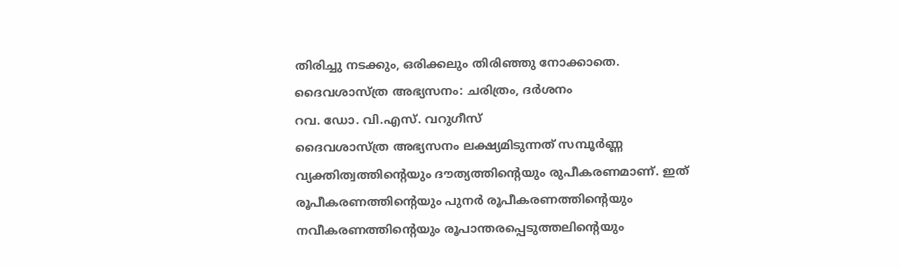തിരിച്ചു നടക്കും, ഒരിക്കലും തിരിഞ്ഞു നോക്കാതെ.
ദൈവശാസ്ത്ര അഭ്യസനം: ചരിത്രം, ദർശനം
റവ. ഡോ. വി.എസ്. വറുഗീസ്
ദൈവശാസ്ത്ര അഭ്യസനം ലക്ഷ്യമിടുന്നത് സമ്പൂർണ്ണ വ്യക്തിത്വത്തിൻ്റെയും ദൗത്യത്തിന്റെയും രുപീകരണമാണ്. ഇത് രൂപീകരണത്തിൻ്റെയും പുനർ രൂപീകരണത്തിന്റെയും നവീകരണത്തിന്റെയും രൂപാന്തരപ്പെടുത്തലിന്റെയും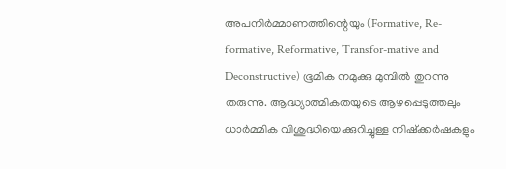അപനിർമ്മാണത്തിന്റെയും (Formative, Re-formative, Reformative, Transfor-mative and Deconstructive) ഭൂമിക നമുക്കു മുമ്പിൽ തുറന്നു തരുന്നു. ആദ്ധ്യാത്മികതയുടെ ആഴപ്പെടുത്തലും ധാർമ്മിക വിശുദ്ധിയെക്കുറിച്ചുള്ള നിഷ്ക്കർഷകളും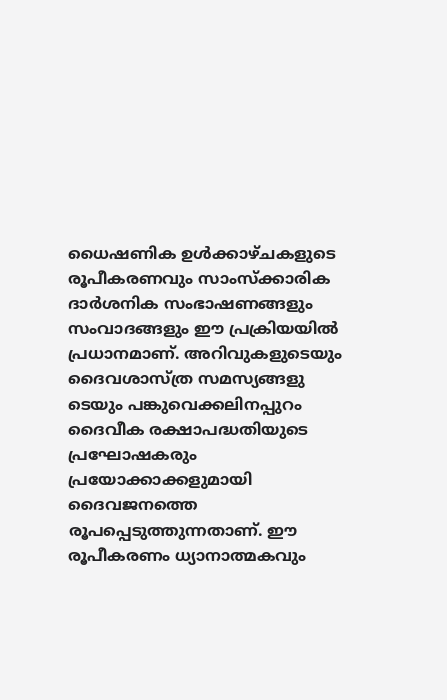ധൈഷണിക ഉൾക്കാഴ്ചകളുടെ രൂപീകരണവും സാംസ്ക്കാരിക ദാർശനിക സംഭാഷണങ്ങളും സംവാദങ്ങളും ഈ പ്രക്രിയയിൽ പ്രധാനമാണ്. അറിവുകളുടെയും ദൈവശാസ്ത്ര സമസ്യങ്ങളു ടെയും പങ്കുവെക്കലിനപ്പുറം ദൈവീക രക്ഷാപദ്ധതിയുടെ പ്രഘോഷകരും പ്രയോക്കാക്കളുമായി ദൈവജനത്തെ രൂപപ്പെടുത്തുന്നതാണ്. ഈ രൂപീകരണം ധ്യാനാത്മകവും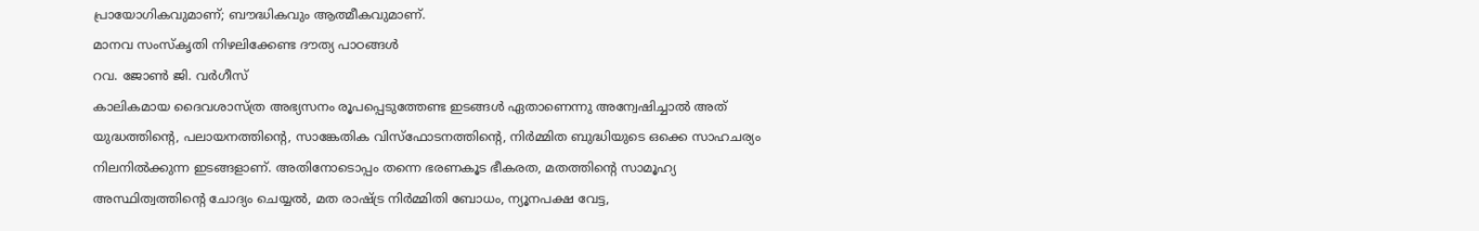പ്രായോഗികവുമാണ്; ബൗദ്ധികവും ആത്മീകവുമാണ്.
മാനവ സംസ്കൃതി നിഴലിക്കേണ്ട ദൗത്യ പാഠങ്ങൾ
റവ. ജോൺ ജി. വർഗീസ്
കാലികമായ ദൈവശാസ്ത്ര അഭ്യസനം രൂപപ്പെടുത്തേണ്ട ഇടങ്ങൾ ഏതാണെന്നു അന്വേഷിച്ചാൽ അത് യുദ്ധത്തിന്റെ, പലായനത്തിന്റെ, സാങ്കേതിക വിസ്ഫോടനത്തിൻ്റെ, നിർമ്മിത ബുദ്ധിയുടെ ഒക്കെ സാഹചര്യം നിലനിൽക്കുന്ന ഇടങ്ങളാണ്. അതിനോടൊപ്പം തന്നെ ഭരണകൂട ഭീകരത, മതത്തിന്റെ സാമൂഹ്യ അസ്ഥിത്വത്തിന്റെ ചോദ്യം ചെയ്യൽ, മത രാഷ്ട്ര നിർമ്മിതി ബോധം, ന്യൂനപക്ഷ വേട്ട,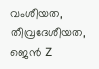വംശീയത, തീവ്രദേശീയത, ജെൻ Z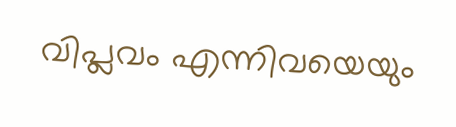വിപ്ലവം എന്നിവയെയും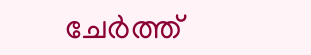ചേർത്ത്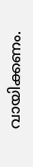വായിക്കണം.